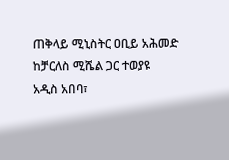ጠቅላይ ሚኒስትር ዐቢይ አሕመድ ከቻርለስ ሚሼል ጋር ተወያዩ
አዲስ አበባ፣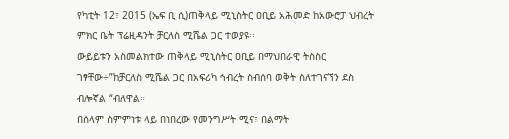የካቲት 12፣ 2015 (ኤፍ ቢ ሲ)ጠቅላይ ሚኒስትር ዐቢይ አሕመድ ከአውሮፓ ህብረት ምክር ቤት ፕሬዚዳንት ቻርለስ ሚሼል ጋር ተወያዩ፡፡
ውይይቱን አስመልክተው ጠቅላይ ሚኒስትር ዐቢይ በማህበራዊ ትስስር ገፃቸው÷”ከቻርለስ ሚሼል ጋር በአፍሪካ ኅብረት ስብሰባ ወቅት ስለተገናኘን ደስ ብሎኛል “ብለዋል።
በሰላም ስምምነቱ ላይ በነበረው የመንግሥት ሚና፣ በልማት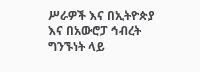ሥራዎች እና በኢትዮጵያ እና በአውሮፓ ኅብረት ግንኙነት ላይ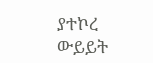ያተኮረ ውይይት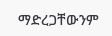ማድረጋቸውንም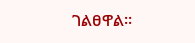ገልፀዋል፡፡